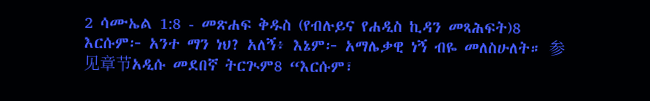2 ሳሙኤል 1:8 - መጽሐፍ ቅዱስ (የብሉይና የሐዲስ ኪዳን መጻሕፍት)8 እርሱም፦ አንተ ማን ነህ? አለኝ፥ እኔም፦ አማሌቃዊ ነኝ ብዬ መለስሁለት። 参见章节አዲሱ መደበኛ ትርጒም8 “እርሱም፣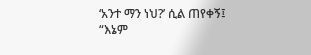‘አንተ ማን ነህ?’ ሲል ጠየቀኝ፤ “እኔም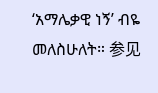‘አማሌቃዊ ነኝ’ ብዬ መለስሁለት። 参见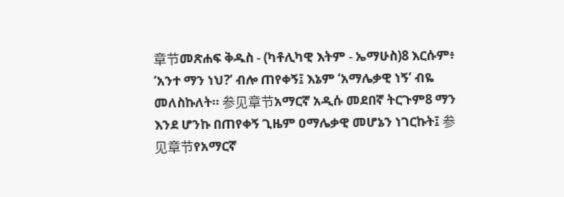章节መጽሐፍ ቅዱስ - (ካቶሊካዊ እትም - ኤማሁስ)8 እርሱም፥ ‘አንተ ማን ነህ?’ ብሎ ጠየቀኝ፤ እኔም ‘አማሌቃዊ ነኝ’ ብዬ መለስኩለት። 参见章节አማርኛ አዲሱ መደበኛ ትርጉም8 ማን እንደ ሆንኩ በጠየቀኝ ጊዜም ዐማሌቃዊ መሆኔን ነገርኩት፤ 参见章节የአማርኛ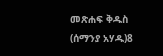መጽሐፍ ቅዱስ (ሰማንያ አሃዱ)8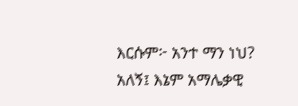እርሱም፦ አንተ ማን ነህ? አለኝ፤ እኔም አማሌቃዊ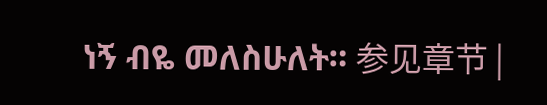ነኝ ብዬ መለስሁለት። 参见章节 |